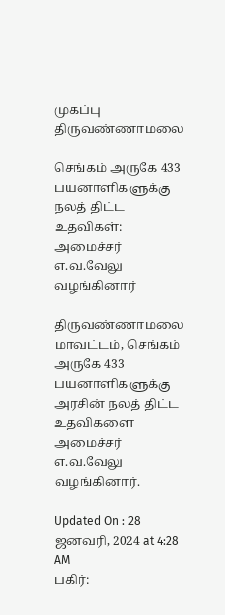முகப்பு
திருவண்ணாமலை

செங்கம் அருகே 433 பயனாளிகளுக்கு நலத் திட்ட உதவிகள்: அமைச்சர் எ.வ.வேலு வழங்கினார்

திருவண்ணாமலை மாவட்டம், செங்கம் அருகே 433 பயனாளிகளுக்கு அரசின் நலத் திட்ட உதவிகளை அமைச்சர் எ.வ.வேலு வழங்கினார்.

Updated On : 28 ஜனவரி, 2024 at 4:28 AM
பகிர்: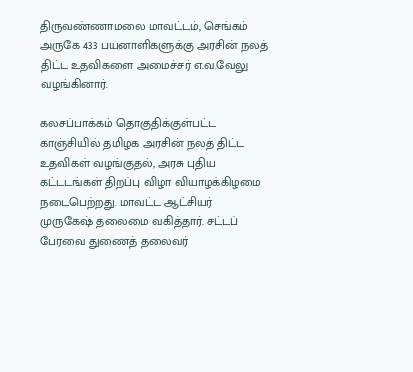திருவண்ணாமலை மாவட்டம், செங்கம் அருகே 433 பயனாளிகளுக்கு அரசின் நலத் திட்ட உதவிகளை அமைச்சர் எ.வ.வேலு வழங்கினார்.

கலசப்பாக்கம் தொகுதிக்குள்பட்ட காஞ்சியில் தமிழக அரசின் நலத் திட்ட உதவிகள் வழங்குதல், அரசு புதிய கட்டடங்கள் திறப்பு விழா வியாழக்கிழமை நடைபெற்றது. மாவட்ட ஆட்சியர் முருகேஷ் தலைமை வகித்தார். சட்டப் பேரவை துணைத் தலைவர்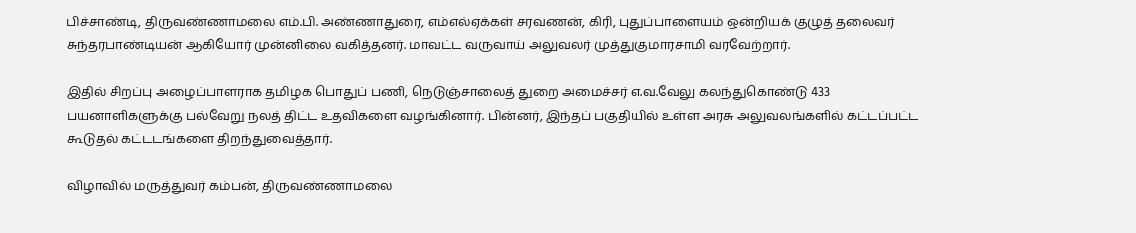பிச்சாண்டி, திருவண்ணாமலை எம்.பி. அண்ணாதுரை, எம்எல்ஏக்கள் சரவணன், கிரி, புதுப்பாளையம் ஒன்றியக் குழுத் தலைவர் சுந்தரபாண்டியன் ஆகியோர் முன்னிலை வகித்தனர். மாவட்ட வருவாய் அலுவலர் முத்துகுமாரசாமி வரவேற்றார்.

இதில் சிறப்பு அழைப்பாளராக தமிழக பொதுப் பணி, நெடுஞ்சாலைத் துறை அமைச்சர் எ.வ.வேலு கலந்துகொண்டு 433 பயனாளிகளுக்கு பல்வேறு நலத் திட்ட உதவிகளை வழங்கினார். பின்னர், இந்தப் பகுதியில் உள்ள அரசு அலுவலங்களில் கட்டப்பட்ட கூடுதல் கட்டடங்களை திறந்துவைத்தார்.

விழாவில் மருத்துவர் கம்பன், திருவண்ணாமலை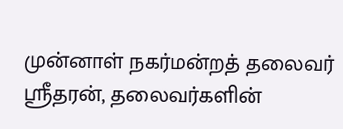முன்னாள் நகர்மன்றத் தலைவர் ஸ்ரீதரன், தலைவர்களின்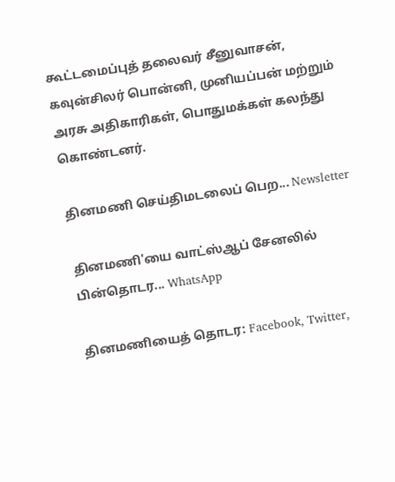கூட்டமைப்புத் தலைவர் சீனுவாசன், கவுன்சிலர் பொன்னி, முனியப்பன் மற்றும் அரசு அதிகாரிகள், பொதுமக்கள் கலந்து கொண்டனர்.

தினமணி செய்திமடலைப் பெற... Newsletter

தினமணி'யை வாட்ஸ்ஆப் சேனலில் பின்தொடர... WhatsApp

தினமணியைத் தொடர: Facebook, Twitter,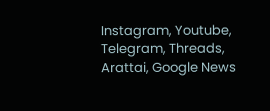Instagram, Youtube, Telegram, Threads, Arattai, Google News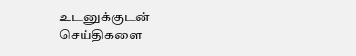உடனுக்குடன் செய்திகளை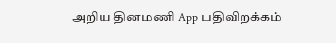அறிய தினமணி App பதிவிறக்கம்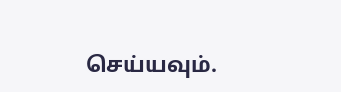செய்யவும்.